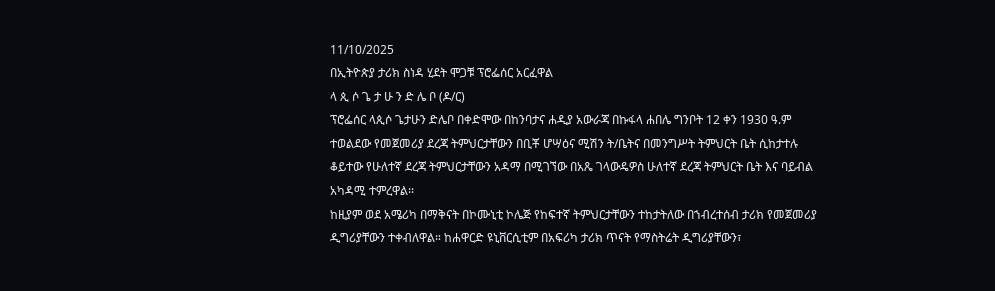11/10/2025
በኢትዮጵያ ታሪክ ስነዳ ሂደት ሞጋቹ ፕሮፌሰር አርፈዋል
ላ ጲ ሶ ጌ ታ ሁ ን ድ ሌ ቦ (ዶ/ር)
ፕሮፌሰር ላጲሶ ጌታሁን ድሌቦ በቀድሞው በከንባታና ሐዲያ አውራጃ በኩፋላ ሐበሌ ግንቦት 12 ቀን 1930 ዓ.ም ተወልደው የመጀመሪያ ደረጃ ትምህርታቸውን በቢቾ ሆሣዕና ሚሽን ት/ቤትና በመንግሥት ትምህርት ቤት ሲከታተሉ ቆይተው የሁለተኛ ደረጃ ትምህርታቸውን አዳማ በሚገኘው በአጼ ገላውዴዎስ ሁለተኛ ደረጃ ትምህርት ቤት እና ባይብል አካዳሚ ተምረዋል፡፡
ከዚያም ወደ አሜሪካ በማቅናት በኮሙኒቲ ኮሌጅ የከፍተኛ ትምህርታቸውን ተከታትለው በኀብረተሰብ ታሪክ የመጀመሪያ ዲግሪያቸውን ተቀብለዋል። ከሐዋርድ ዩኒቨርሲቲም በአፍሪካ ታሪክ ጥናት የማስትሬት ዲግሪያቸውን፣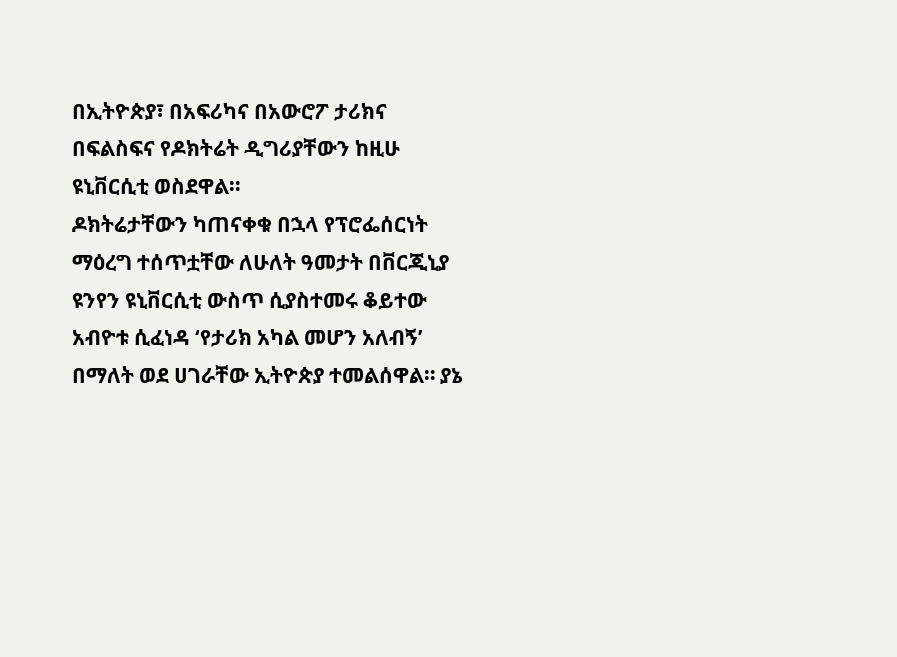በኢትዮጵያ፣ በአፍሪካና በአውሮፖ ታሪክና በፍልስፍና የዶክትሬት ዲግሪያቸውን ከዚሁ ዩኒቨርሲቲ ወስደዋል።
ዶክትሬታቸውን ካጠናቀቁ በኋላ የፕሮፌሰርነት ማዕረግ ተሰጥቷቸው ለሁለት ዓመታት በቨርጂኒያ ዩንየን ዩኒቨርሲቲ ውስጥ ሲያስተመሩ ቆይተው አብዮቱ ሲፈነዳ ‘የታሪክ አካል መሆን አለብኝ’ በማለት ወደ ሀገራቸው ኢትዮጵያ ተመልሰዋል። ያኔ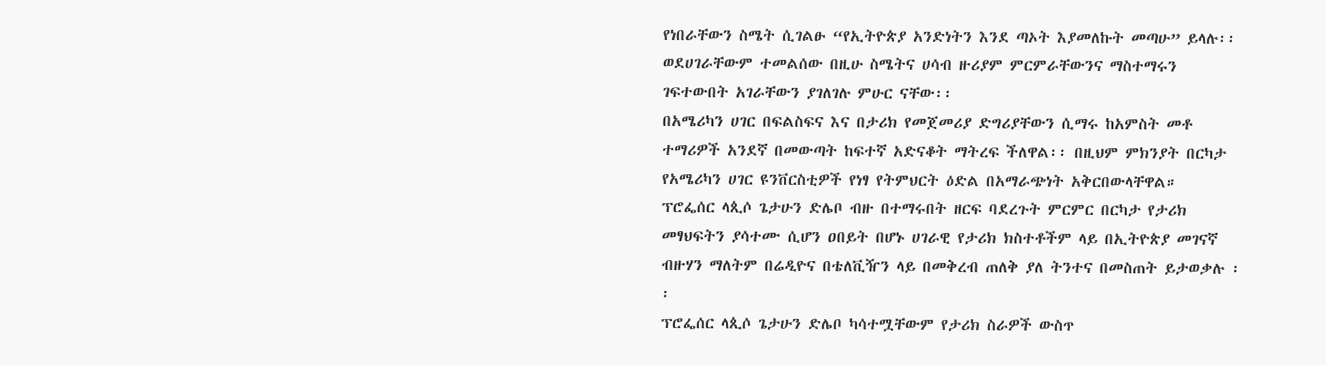የነበራቸውን ስሜት ሲገልፁ “የኢትዮጵያ አንድነትን እንደ ጣኦት እያመለኩት መጣሁ” ይላሉ፡፡
ወደሀገራቸውም ተመልሰው በዚሁ ስሜትና ሀሳብ ዙሪያም ምርምራቸውንና ማስተማሩን ገፍተውበት አገራቸውን ያገለገሉ ምሁር ናቸው፡፡
በአሜሪካን ሀገር በፍልስፍና እና በታሪክ የመጀመሪያ ድግሪያቸውን ሲማሩ ከአምስት መቶ ተማሪዎች አንደኛ በመውጣት ከፍተኛ አድናቆት ማትረፍ ችለዋል፡፡ በዚህም ምክንያት በርካታ የአሜሪካን ሀገር ዩንቨርስቲዎች የነፃ የትምህርት ዕድል በአማራጭነት አቅርበውላቸዋል።
ፕሮፌሰር ላጲሶ ጌታሁን ድሌቦ ብዙ በተማሩበት ዘርፍ ባደረጉት ምርምር በርካታ የታሪክ መፃህፍትን ያሳተሙ ሲሆን ዐበይት በሆኑ ሀገራዊ የታሪክ ክስተቶችም ላይ በኢትዮጵያ መገናኛ ብዙሃን ማለትም በሬዲዮና በቴለቪዥን ላይ በመቅረብ ጠለቅ ያለ ትንተና በመስጠት ይታወቃሉ ፡፡
ፕሮፌሰር ላጲሶ ጌታሁን ድሌቦ ካሳተሟቸውም የታሪክ ስራዎች ውስጥ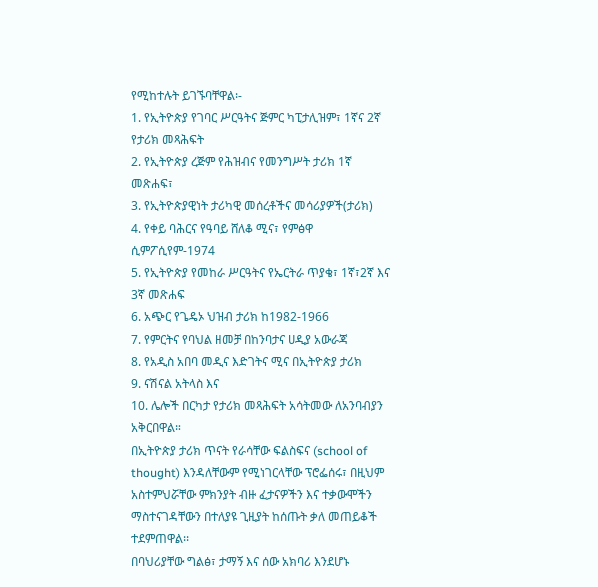የሚከተሉት ይገኙባቸዋል፡-
1. የኢትዮጵያ የገባር ሥርዓትና ጅምር ካፒታሊዝም፣ 1ኛና 2ኛ የታሪክ መጻሕፍት
2. የኢትዮጵያ ረጅም የሕዝብና የመንግሥት ታሪክ 1ኛ መጽሐፍ፣
3. የኢትዮጵያዊነት ታሪካዊ መሰረቶችና መሳሪያዎች(ታሪክ)
4. የቀይ ባሕርና የዓባይ ሸለቆ ሚና፣ የምፅዋ ሲምፖሲየም-1974
5. የኢትዮጵያ የመከራ ሥርዓትና የኤርትራ ጥያቄ፣ 1ኛ፣2ኛ እና 3ኛ መጽሐፍ
6. አጭር የጌዴኦ ህዝብ ታሪክ ከ1982-1966
7. የምርትና የባህል ዘመቻ በከንባታና ሀዲያ አውራጃ
8. የአዲስ አበባ መዲና እድገትና ሚና በኢትዮጵያ ታሪክ
9. ናሽናል አትላስ እና
10. ሌሎች በርካታ የታሪክ መጻሕፍት አሳትመው ለአንባብያን አቅርበዋል።
በኢትዮጵያ ታሪክ ጥናት የራሳቸው ፍልስፍና (school of thought) እንዳለቸውም የሚነገርላቸው ፕሮፌሰሩ፣ በዚህም አስተምህሯቸው ምክንያት ብዙ ፈታናዎችን እና ተቃውሞችን ማስተናገዳቸውን በተለያዩ ጊዚያት ከሰጡት ቃለ መጠይቆች ተደምጠዋል፡፡
በባህሪያቸው ግልፅ፣ ታማኝ እና ሰው አክባሪ እንደሆኑ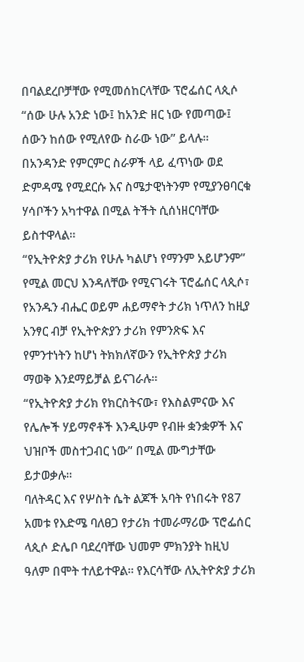በባልደረቦቻቸው የሚመሰከርላቸው ፕሮፌሰር ላጲሶ “ሰው ሁሉ አንድ ነው፤ ከአንድ ዘር ነው የመጣው፤ ሰውን ከሰው የሚለየው ስራው ነው” ይላሉ፡፡
በአንዳንድ የምርምር ስራዎች ላይ ፈጥነው ወደ ድምዳሜ የሚደርሱ እና ስሜታዊነትንም የሚያንፀባርቁ ሃሳቦችን አካተዋል በሚል ትችት ሲሰነዘርባቸው ይስተዋላል።
“የኢትዮጵያ ታሪክ የሁሉ ካልሆነ የማንም አይሆንም” የሚል መርህ እንዳለቸው የሚናገሩት ፕሮፌሰር ላጲሶ፣ የአንዱን ብሔር ወይም ሐይማኖት ታሪክ ነጥለን ከዚያ አንፃር ብቻ የኢትዮጵያን ታሪክ የምንጽፍ እና የምንተነትን ከሆነ ትክክለኛውን የኢትዮጵያ ታሪክ ማወቅ እንደማይቻል ይናገራሉ፡፡
“የኢትዮጵያ ታሪክ የክርስትናው፣ የእስልምናው እና የሌሎች ሃይማኖቶች እንዲሁም የብዙ ቋንቋዎች እና ህዝቦች መስተጋብር ነው” በሚል ሙግታቸው ይታወቃሉ፡፡
ባለትዳር እና የሦስት ሴት ልጆች አባት የነበሩት የ87 አመቱ የእድሜ ባለፀጋ የታሪክ ተመራማሪው ፕሮፌሰር ላጲሶ ድሌቦ ባደረባቸው ህመም ምክንያት ከዚህ ዓለም በሞት ተለይተዋል። የእርሳቸው ለኢትዮጵያ ታሪክ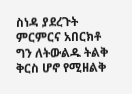ስነዳ ያደረጉት ምርምርና አበርክቶ ግን ለትውልዱ ትልቅ ቅርስ ሆኖ የሚዘልቅ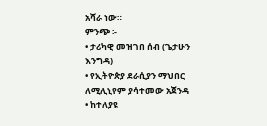አሻራ ነው።
ምንጭ ፡-
• ታሪካዊ መዝገበ ሰብ (ጌታሁን እንግዳ)
• የኢትዮጵያ ደራሲያን ማህበር ለሚሊኒየም ያሳተመው አጀንዳ
• ከተለያዩ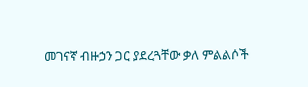መገናኛ ብዙኃን ጋር ያደረጓቸው ቃለ ምልልሶች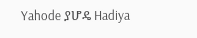Yahode ያሆዴ Hadiya